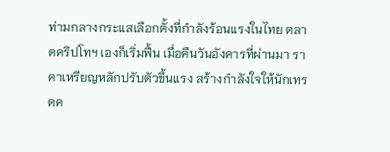ท่ามกลางกระแสเลือกตั้งที่กำลังร้อนแรงในไทย ตลาดคริปโทฯ เองก็เริ่มฟื้น เมื่อคืนวันอังคารที่ผ่านมา ราคาเหรียญหลักปรับตัวขึ้นแรง สร้างกำลังใจให้นักเทรดค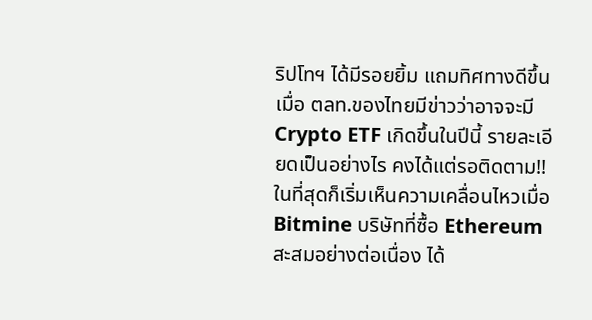ริปโทฯ ได้มีรอยยิ้ม แถมทิศทางดีขึ้นเมื่อ ตลท.ของไทยมีข่าวว่าอาจจะมี Crypto ETF เกิดขึ้นในปีนี้ รายละเอียดเป็นอย่างไร คงได้แต่รอติดตาม!!
ในที่สุดก็เริ่มเห็นความเคลื่อนไหวเมื่อ Bitmine บริษัทที่ซื้อ Ethereum สะสมอย่างต่อเนื่อง ได้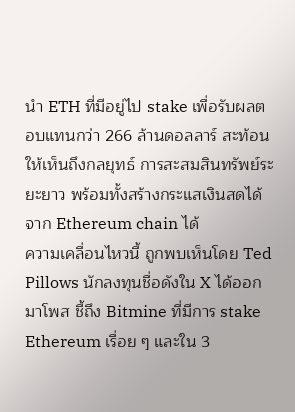นำ ETH ที่มีอยู่ไป stake เพื่อรับผลตอบแทนกว่า 266 ล้านดอลลาร์ สะท้อนให้เห็นถึงกลยุทธ์ การสะสมสินทรัพย์ระยะยาว พร้อมทั้งสร้างกระแสเงินสดได้จาก Ethereum chain ได้
ความเคลื่อนไหวนี้ ถูกพบเห็นโดย Ted Pillows นักลงทุนชื่อดังใน X ได้ออกมาโพส ชี้ถึง Bitmine ที่มีการ stake Ethereum เรื่อย ๆ และใน 3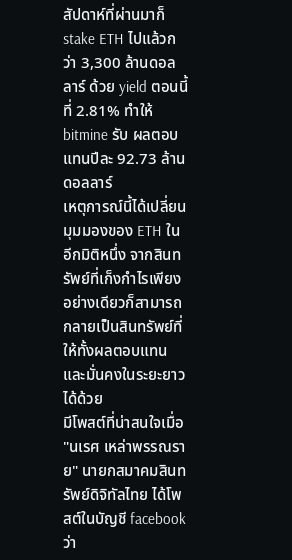สัปดาห์ที่ผ่านมาก็ stake ETH ไปแล้วกว่า 3,300 ล้านดอลลาร์ ด้วย yield ตอนนี้ที่ 2.81% ทำให้ bitmine รับ ผลตอบแทนปีละ 92.73 ล้านดอลลาร์
เหตุการณ์นี้ได้เปลี่ยนมุมมองของ ETH ในอีกมิติหนึ่ง จากสินทรัพย์ที่เก็งกำไรเพียงอย่างเดียวก็สามารถกลายเป็นสินทรัพย์ที่ให้ทั้งผลตอบแทนและมั่นคงในระยะยาวได้ด้วย
มีโพสต์ที่น่าสนใจเมื่อ "นเรศ เหล่าพรรณราย" นายกสมาคมสินทรัพย์ดิจิทัลไทย ได้โพสต์ในบัญชี facebook ว่า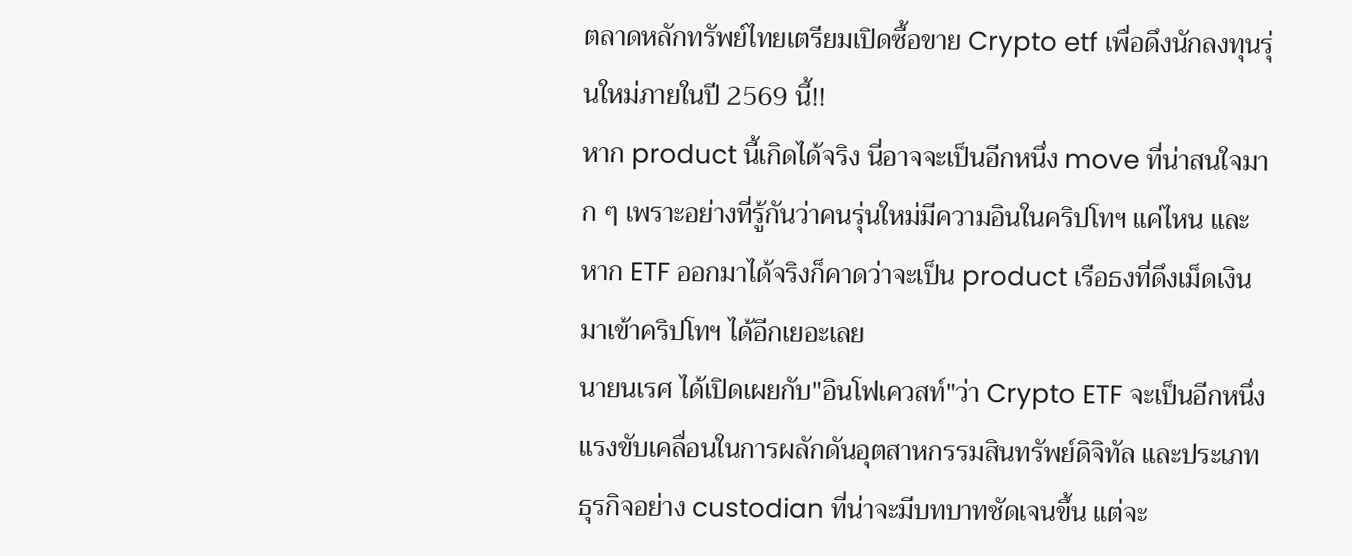ตลาดหลักทรัพย์ไทยเตรียมเปิดซื้อขาย Crypto etf เพื่อดึงนักลงทุนรุ่นใหม่ภายในปี 2569 นี้!!
หาก product นี้เกิดได้จริง นี่อาจจะเป็นอีกหนึ่ง move ที่น่าสนใจมาก ๆ เพราะอย่างที่รู้กันว่าคนรุ่นใหม่มีความอินในคริปโทฯ แค่ไหน และหาก ETF ออกมาได้จริงก็คาดว่าจะเป็น product เรือธงที่ดึงเม็ดเงินมาเข้าคริปโทฯ ได้อีกเยอะเลย
นายนเรศ ได้เปิดเผยกับ"อินโฟเควสท์"ว่า Crypto ETF จะเป็นอีกหนึ่งแรงขับเคลื่อนในการผลักดันอุตสาหกรรมสินทรัพย์ดิจิทัล และประเภทธุรกิจอย่าง custodian ที่น่าจะมีบทบาทชัดเจนขึ้น แต่จะ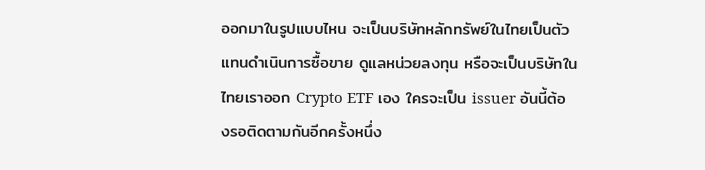ออกมาในรูปแบบไหน จะเป็นบริษัทหลักทรัพย์ในไทยเป็นตัวแทนดำเนินการซื้อขาย ดูแลหน่วยลงทุน หรือจะเป็นบริษัทในไทยเราออก Crypto ETF เอง ใครจะเป็น issuer อันนี้ต้องรอติดตามกันอีกครั้งหนึ่ง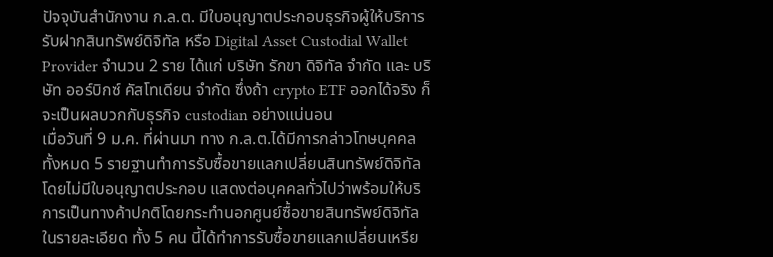ปัจจุบันสำนักงาน ก.ล.ต. มีใบอนุญาตประกอบธุรกิจผู้ให้บริการรับฝากสินทรัพย์ดิจิทัล หรือ Digital Asset Custodial Wallet Provider จำนวน 2 ราย ได้แก่ บริษัท รักขา ดิจิทัล จำกัด และ บริษัท ออร์บิกซ์ คัสโทเดียน จำกัด ซึ่งถ้า crypto ETF ออกได้จริง ก็จะเป็นผลบวกกับธุรกิจ custodian อย่างแน่นอน
เมื่อวันที่ 9 ม.ค. ที่ผ่านมา ทาง ก.ล.ต.ได้มีการกล่าวโทษบุคคลทั้งหมด 5 รายฐานทำการรับซื้อขายแลกเปลี่ยนสินทรัพย์ดิจิทัล โดยไม่มีใบอนุญาตประกอบ แสดงต่อบุคคลทั่วไปว่าพร้อมให้บริการเป็นทางค้าปกติโดยกระทำนอกศูนย์ซื้อขายสินทรัพย์ดิจิทัล
ในรายละเอียด ทั้ง 5 คน นี้ได้ทำการรับซื้อขายแลกเปลี่ยนเหรีย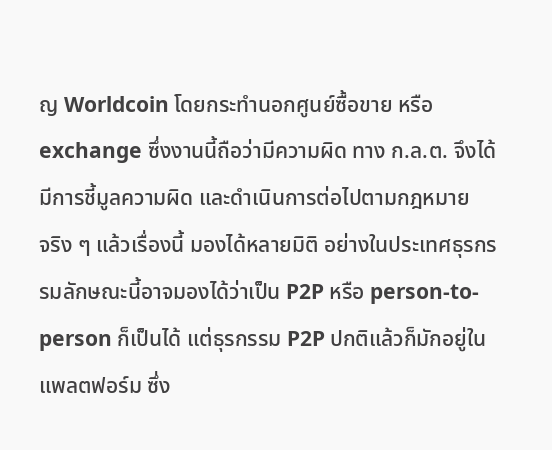ญ Worldcoin โดยกระทำนอกศูนย์ซื้อขาย หรือ exchange ซึ่งงานนี้ถือว่ามีความผิด ทาง ก.ล.ต. จึงได้มีการชี้มูลความผิด และดำเนินการต่อไปตามกฎหมาย
จริง ๆ แล้วเรื่องนี้ มองได้หลายมิติ อย่างในประเทศธุรกรรมลักษณะนี้อาจมองได้ว่าเป็น P2P หรือ person-to-person ก็เป็นได้ แต่ธุรกรรม P2P ปกติแล้วก็มักอยู่ในแพลตฟอร์ม ซึ่ง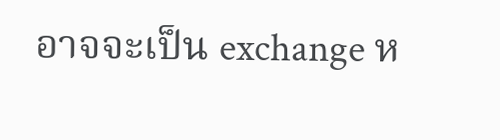อาจจะเป็น exchange ห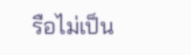รือไม่เป็น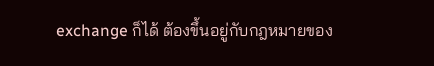exchange ก็ได้ ต้องขึ้นอยู่กับกฎหมายของ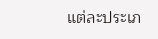แต่ละประเภ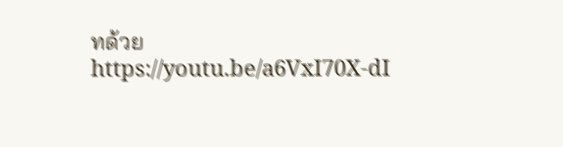ทด้วย
https://youtu.be/a6VxI70X-dI